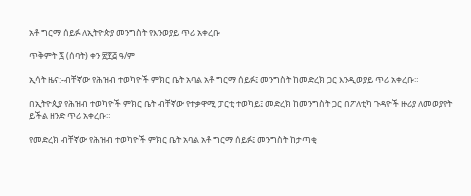አቶ ግርማ ሰይፉ ለኢትዮጵያ መንግስት የእንወያይ ጥሪ አቀረቡ

ጥቅምት ፯ (ሰባት) ቀን ፳፻፭ ዓ/ም

ኢሳት ዜና:-ብቸኛው የሕዝብ ተወካዮች ምክር ቤት አባል አቶ ግርማ ሰይፉ፤ መንግስት ከመድረክ ጋር እንዲወያይ ጥሪ አቀረቡ።

በኢትዮጲያ የሕዝብ ተወካዮች ምክር ቤት ብቸኛው የተቃዋሚ ፓርቲ ተወካይ፤ መድረክ ከመንግስት ጋር በፖለቲካ ጉዳዮች ዙሪያ ለመወያየት ይችል ዘንድ ጥሪ አቀረቡ።

የመድረክ ብቸኛው የሕዝብ ተወካዮች ምክር ቤት አባል አቶ ግርማ ሰይፉ፤ መንግስት ከታጣቂ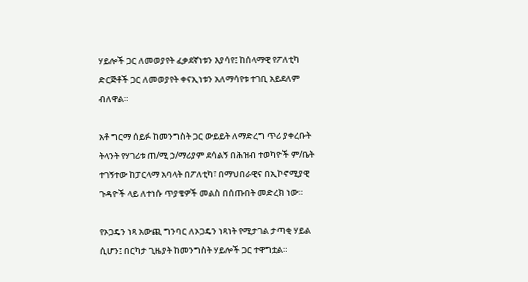ሃይሎች ጋር ለመወያየት ፈቃደኛነቱን እያሳየ፤ ከሰላማዊ የፖለቲካ ድርጅቶች ጋር ለመወያየት ቀናኢነቱን አለማሳየቱ ተገቢ አይደለም ብለዋል።

አቶ ግርማ ሰይፉ ከመንግስት ጋር ውይይት ለማድረግ ጥሪ ያቀረቡት ትላንት የሃገሪቱ ጠ/ሚ ኃ/ማሪያም ደሳልኝ በሕዝብ ተወካዮች ም/ቤት ተገኝተው ከፓርላማ አባላት በፖለቲካ፣ በማህበራዊና በኢኮኖሚያዊ ጉዳዮች ላይ ለተነሱ ጥያቄዎች መልስ በሰጡበት መድረክ ነው።

የኦጋዴን ነጻ አውጪ ግንባር ለኦጋዴን ነጻነት የሚታገል ታጣቂ ሃይል ሲሆን፤ በርካታ ጊዜያት ከመንግስት ሃይሎች ጋር ተዋግቷል።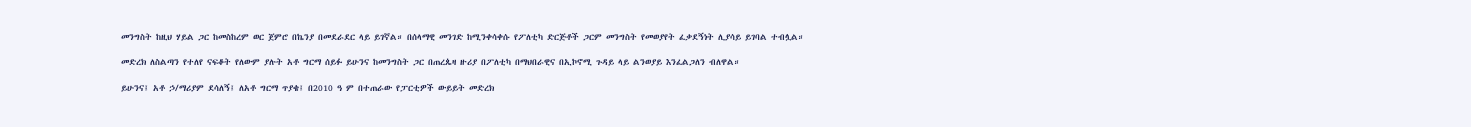መንግስት ከዚህ ሃይል ጋር ከመስከረም ወር ጀምሮ በኬንያ በመደራደር ላይ ይገኛል። በሰላማዊ መንገድ ከሚንቀሳቀሱ የፖለቲካ ድርጅቶች ጋርም መንግስት የመወያየት ፈቃደኝነት ሊያሳይ ይገባል ተብሏል።

መድረክ ለስልጣን የተለየ ናፍቆት የለውም ያሉት አቶ ግርማ ሰይፉ ይሁንና ከመንግስት ጋር በጠረጴዛ ዙሪያ በፖለቲካ በማህበራዊና በኢኮኖሚ ጉዳይ ላይ ልንወያይ እንፈልጋለን ብለዋል።

ይሁንና፤ አቶ ኃ/ማሪያም ደሳለኝ፤ ለአቶ ግርማ ጥያቄ፤ በ2010 ዓ ም በተጠራው የፓርቲዎች ውይይት መድረክ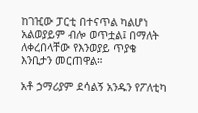ከገዢው ፓርቲ በተናጥል ካልሆነ አልወያይም ብሎ ወጥቷል፤ በማለት ለቀረበላቸው የእንወያይ ጥያቄ  እንቢታን መርጠዋል።

አቶ ኃማሪያም ደሳልኝ አንዱን የፖለቲካ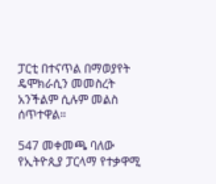ፓርቲ በተናጥል በማወያየት ዴሞክራሲን መመስረት አንችልም ሲሉም መልስ ሰጥተዋል።

547 መቀመጫ ባለው የኢትዮጲያ ፓርላማ የተቃዋሚ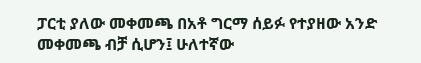ፓርቲ ያለው መቀመጫ በአቶ ግርማ ሰይፉ የተያዘው አንድ መቀመጫ ብቻ ሲሆን፤ ሁለተኛው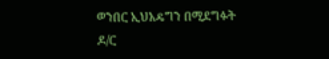ወንበር ኢህአዴግን በሚደግፉት ዶ/ር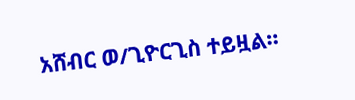አሸብር ወ/ጊዮርጊስ ተይዟል።